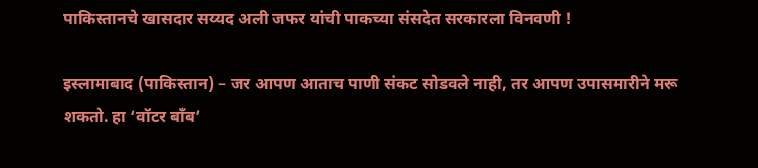पाकिस्तानचे खासदार सय्यद अली जफर यांची पाकच्या संसदेत सरकारला विनवणी !

इस्लामाबाद (पाकिस्तान) – जर आपण आताच पाणी संकट सोडवले नाही, तर आपण उपासमारीने मरू शकतो. हा ‘वॉटर बाँब’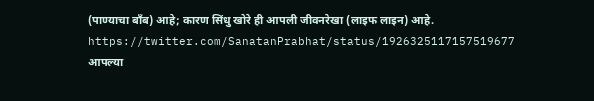(पाण्याचा बाँब) आहे; कारण सिंधु खोरे ही आपली जीवनरेखा (लाइफ लाइन) आहे.
https://twitter.com/SanatanPrabhat/status/1926325117157519677
आपल्या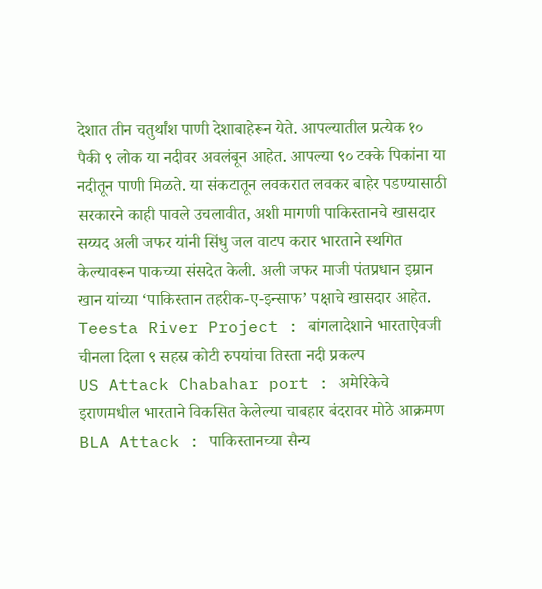देशात तीन चतुर्थांश पाणी देशाबाहेरून येते. आपल्यातील प्रत्येक १० पैकी ९ लोक या नदीवर अवलंबून आहेत. आपल्या ९० टक्के पिकांना या नदीतून पाणी मिळते. या संकटातून लवकरात लवकर बाहेर पडण्यासाठी सरकारने काही पावले उचलावीत, अशी मागणी पाकिस्तानचे खासदार सय्यद अली जफर यांनी सिंधु जल वाटप करार भारताने स्थगित केल्यावरून पाकच्या संसदेत केली. अली जफर माजी पंतप्रधान इम्रान खान यांच्या ‘पाकिस्तान तहरीक-ए-इन्साफ’ पक्षाचे खासदार आहेत.
Teesta River Project : बांगलादेशाने भारताऐवजी चीनला दिला ९ सहस्र कोटी रुपयांचा तिस्ता नदी प्रकल्प
US Attack Chabahar port : अमेरिकेचे इराणमधील भारताने विकसित केलेल्या चाबहार बंदरावर मोठे आक्रमण
BLA Attack : पाकिस्तानच्या सैन्य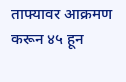ताफ्यावर आक्रमण करून ४५ हून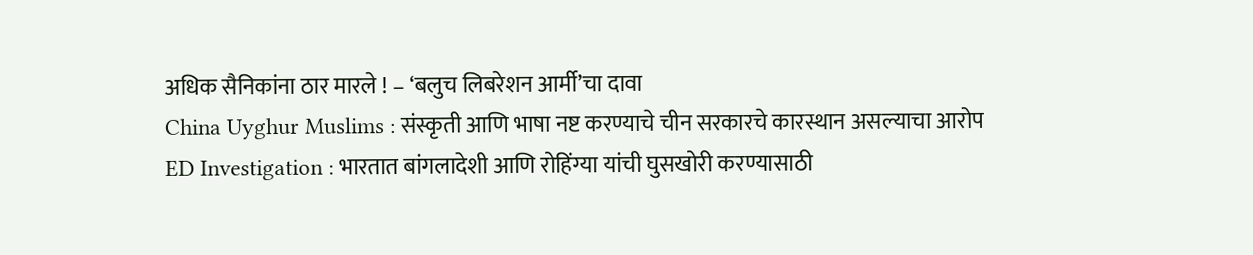अधिक सैनिकांना ठार मारले ! – ‘बलुच लिबरेशन आर्मी’चा दावा
China Uyghur Muslims : संस्कृती आणि भाषा नष्ट करण्याचे चीन सरकारचे कारस्थान असल्याचा आरोप
ED Investigation : भारतात बांगलादेशी आणि रोहिंग्या यांची घुसखोरी करण्यासाठी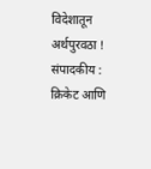विदेशातून अर्थपुरवठा !
संपादकीय : क्रिकेट आणि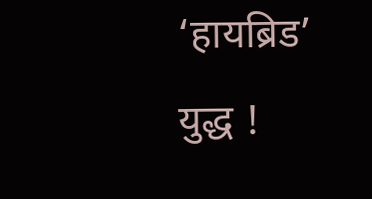‘हायब्रिड’ युद्ध !